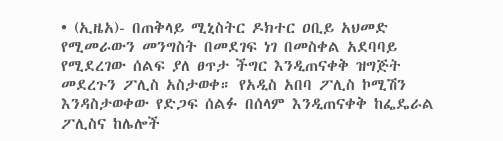• (ኢዜአ)- በጠቅላይ ሚኒስትር ዶክተር ዐቢይ አህመድ የሚመራውን መንግስት በመደገፍ ነገ በመስቀል አደባባይ የሚደረገው ሰልፍ ያለ ፀጥታ ችግር እንዲጠናቀቅ ዝግጅት መደረጉን ፖሊስ አስታወቀ። የአዲስ አበባ ፖሊስ ኮሚሽን እንዳስታወቀው የድጋፍ ሰልፉ በሰላም እንዲጠናቀቅ ከፌዴራል ፖሊስና ከሌሎች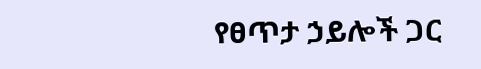የፀጥታ ኃይሎች ጋር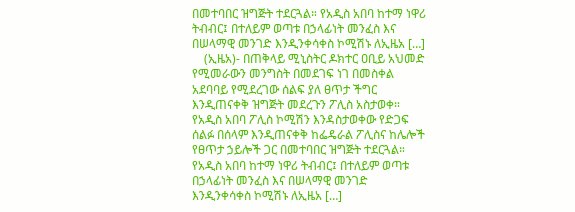በመተባበር ዝግጅት ተደርጓል። የአዲስ አበባ ከተማ ነዋሪ ትብብር፤ በተለይም ወጣቱ በኃላፊነት መንፈስ እና በሠላማዊ መንገድ እንዲንቀሳቀስ ኮሚሽኑ ለኢዜአ […]
    (ኢዜአ)- በጠቅላይ ሚኒስትር ዶክተር ዐቢይ አህመድ የሚመራውን መንግስት በመደገፍ ነገ በመስቀል አደባባይ የሚደረገው ሰልፍ ያለ ፀጥታ ችግር እንዲጠናቀቅ ዝግጅት መደረጉን ፖሊስ አስታወቀ። የአዲስ አበባ ፖሊስ ኮሚሽን እንዳስታወቀው የድጋፍ ሰልፉ በሰላም እንዲጠናቀቅ ከፌዴራል ፖሊስና ከሌሎች የፀጥታ ኃይሎች ጋር በመተባበር ዝግጅት ተደርጓል። የአዲስ አበባ ከተማ ነዋሪ ትብብር፤ በተለይም ወጣቱ በኃላፊነት መንፈስ እና በሠላማዊ መንገድ እንዲንቀሳቀስ ኮሚሽኑ ለኢዜአ […]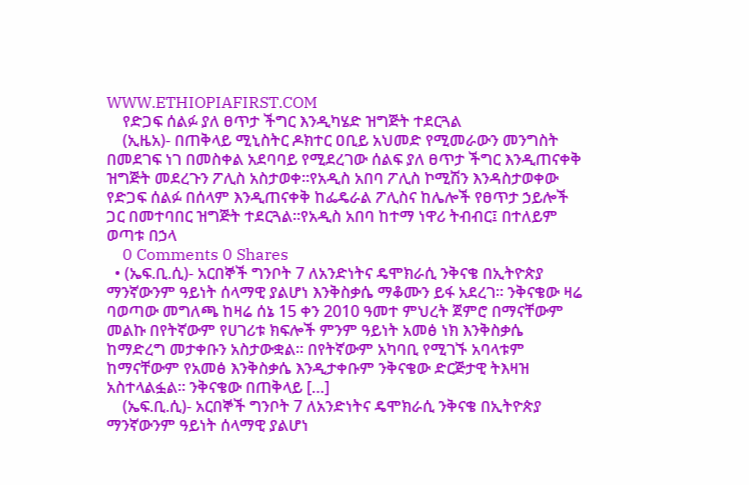WWW.ETHIOPIAFIRST.COM
    የድጋፍ ሰልፉ ያለ ፀጥታ ችግር እንዲካሄድ ዝግጅት ተደርጓል
    (ኢዜአ)- በጠቅላይ ሚኒስትር ዶክተር ዐቢይ አህመድ የሚመራውን መንግስት በመደገፍ ነገ በመስቀል አደባባይ የሚደረገው ሰልፍ ያለ ፀጥታ ችግር እንዲጠናቀቅ ዝግጅት መደረጉን ፖሊስ አስታወቀ።የአዲስ አበባ ፖሊስ ኮሚሽን እንዳስታወቀው የድጋፍ ሰልፉ በሰላም እንዲጠናቀቅ ከፌዴራል ፖሊስና ከሌሎች የፀጥታ ኃይሎች ጋር በመተባበር ዝግጅት ተደርጓል።የአዲስ አበባ ከተማ ነዋሪ ትብብር፤ በተለይም ወጣቱ በኃላ
    0 Comments 0 Shares
  • (ኤፍ.ቢ.ሲ)- አርበኞች ግንቦት 7 ለአንድነትና ዴሞክራሲ ንቅናቄ በኢትዮጵያ ማንኛውንም ዓይነት ሰላማዊ ያልሆነ እንቅስቃሴ ማቆሙን ይፋ አደረገ። ንቅናቄው ዛሬ ባወጣው መግለጫ ከዛሬ ሰኔ 15 ቀን 2010 ዓመተ ምህረት ጀምሮ በማናቸውም መልኩ በየትኛውም የሀገሪቱ ክፍሎች ምንም ዓይነት አመፅ ነክ እንቅስቃሴ ከማድረግ መታቀቡን አስታውቋል። በየትኛውም አካባቢ የሚገኙ አባላቱም ከማናቸውም የአመፅ እንቅስቃሴ እንዲታቀቡም ንቅናቄው ድርጅታዊ ትእዛዝ አስተላልፏል። ንቅናቄው በጠቅላይ […]
    (ኤፍ.ቢ.ሲ)- አርበኞች ግንቦት 7 ለአንድነትና ዴሞክራሲ ንቅናቄ በኢትዮጵያ ማንኛውንም ዓይነት ሰላማዊ ያልሆነ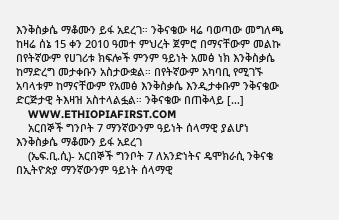እንቅስቃሴ ማቆሙን ይፋ አደረገ። ንቅናቄው ዛሬ ባወጣው መግለጫ ከዛሬ ሰኔ 15 ቀን 2010 ዓመተ ምህረት ጀምሮ በማናቸውም መልኩ በየትኛውም የሀገሪቱ ክፍሎች ምንም ዓይነት አመፅ ነክ እንቅስቃሴ ከማድረግ መታቀቡን አስታውቋል። በየትኛውም አካባቢ የሚገኙ አባላቱም ከማናቸውም የአመፅ እንቅስቃሴ እንዲታቀቡም ንቅናቄው ድርጅታዊ ትእዛዝ አስተላልፏል። ንቅናቄው በጠቅላይ […]
    WWW.ETHIOPIAFIRST.COM
    አርበኞች ግንቦት 7 ማንኛውንም ዓይነት ሰላማዊ ያልሆነ እንቅስቃሴ ማቆሙን ይፋ አደረገ
    (ኤፍ.ቢ.ሲ)- አርበኞች ግንቦት 7 ለአንድነትና ዴሞክራሲ ንቅናቄ በኢትዮጵያ ማንኛውንም ዓይነት ሰላማዊ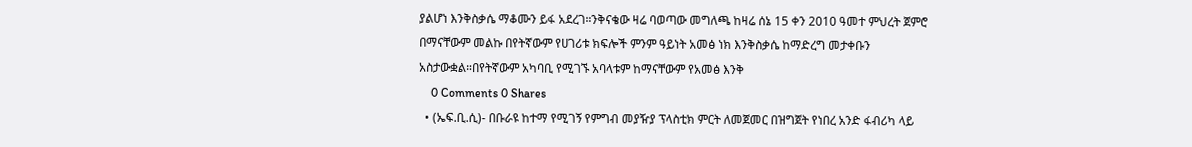ያልሆነ እንቅስቃሴ ማቆሙን ይፋ አደረገ።ንቅናቄው ዛሬ ባወጣው መግለጫ ከዛሬ ሰኔ 15 ቀን 2010 ዓመተ ምህረት ጀምሮ በማናቸውም መልኩ በየትኛውም የሀገሪቱ ክፍሎች ምንም ዓይነት አመፅ ነክ እንቅስቃሴ ከማድረግ መታቀቡን አስታውቋል።በየትኛውም አካባቢ የሚገኙ አባላቱም ከማናቸውም የአመፅ እንቅ
    0 Comments 0 Shares
  • (ኤፍ.ቢ.ሲ)- በቡራዩ ከተማ የሚገኝ የምግብ መያዥያ ፕላስቲክ ምርት ለመጀመር በዝግጀት የነበረ አንድ ፋብሪካ ላይ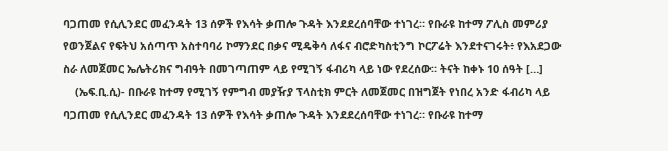ባጋጠመ የሲሊንደር መፈንዳት 13 ሰዎች የእሳት ቃጠሎ ጉዳት እንደደረሰባቸው ተነገረ። የቡራዩ ከተማ ፖሊስ መምሪያ የወንጀልና የፍትህ አሰጣጥ አስተባባሪ ኮማንደር በቃና ሚዴቅሳ ለፋና ብሮድካስቲንግ ኮርፖሬት እንደተናገሩት፥ የእአደጋው ስራ ለመጀመር ኤሌትሪክና ግብዓት በመገጣጠም ላይ የሚገኝ ፋብሪካ ላይ ነው የደረሰው። ትናት ከቀኑ 10 ሰዓት […]
    (ኤፍ.ቢ.ሲ)- በቡራዩ ከተማ የሚገኝ የምግብ መያዥያ ፕላስቲክ ምርት ለመጀመር በዝግጀት የነበረ አንድ ፋብሪካ ላይ ባጋጠመ የሲሊንደር መፈንዳት 13 ሰዎች የእሳት ቃጠሎ ጉዳት እንደደረሰባቸው ተነገረ። የቡራዩ ከተማ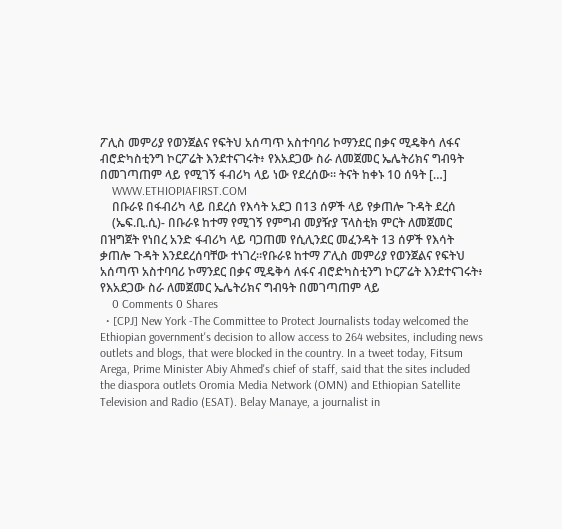ፖሊስ መምሪያ የወንጀልና የፍትህ አሰጣጥ አስተባባሪ ኮማንደር በቃና ሚዴቅሳ ለፋና ብሮድካስቲንግ ኮርፖሬት እንደተናገሩት፥ የእአደጋው ስራ ለመጀመር ኤሌትሪክና ግብዓት በመገጣጠም ላይ የሚገኝ ፋብሪካ ላይ ነው የደረሰው። ትናት ከቀኑ 10 ሰዓት […]
    WWW.ETHIOPIAFIRST.COM
    በቡራዩ በፋብሪካ ላይ በደረሰ የእሳት አደጋ በ13 ሰዎች ላይ የቃጠሎ ጉዳት ደረሰ
    (ኤፍ.ቢ.ሲ)- በቡራዩ ከተማ የሚገኝ የምግብ መያዥያ ፕላስቲክ ምርት ለመጀመር በዝግጀት የነበረ አንድ ፋብሪካ ላይ ባጋጠመ የሲሊንደር መፈንዳት 13 ሰዎች የእሳት ቃጠሎ ጉዳት እንደደረሰባቸው ተነገረ።የቡራዩ ከተማ ፖሊስ መምሪያ የወንጀልና የፍትህ አሰጣጥ አስተባባሪ ኮማንደር በቃና ሚዴቅሳ ለፋና ብሮድካስቲንግ ኮርፖሬት እንደተናገሩት፥ የእአደጋው ስራ ለመጀመር ኤሌትሪክና ግብዓት በመገጣጠም ላይ
    0 Comments 0 Shares
  • [CPJ] New York -The Committee to Protect Journalists today welcomed the Ethiopian government's decision to allow access to 264 websites, including news outlets and blogs, that were blocked in the country. In a tweet today, Fitsum Arega, Prime Minister Abiy Ahmed's chief of staff, said that the sites included the diaspora outlets Oromia Media Network (OMN) and Ethiopian Satellite Television and Radio (ESAT). Belay Manaye, a journalist in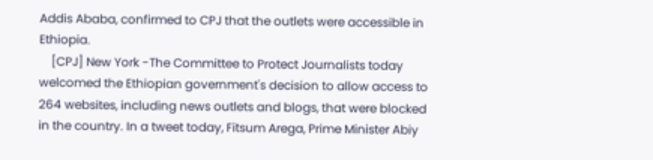Addis Ababa, confirmed to CPJ that the outlets were accessible in Ethiopia.
    [CPJ] New York -The Committee to Protect Journalists today welcomed the Ethiopian government's decision to allow access to 264 websites, including news outlets and blogs, that were blocked in the country. In a tweet today, Fitsum Arega, Prime Minister Abiy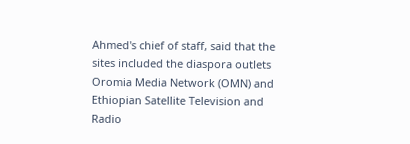Ahmed's chief of staff, said that the sites included the diaspora outlets Oromia Media Network (OMN) and Ethiopian Satellite Television and Radio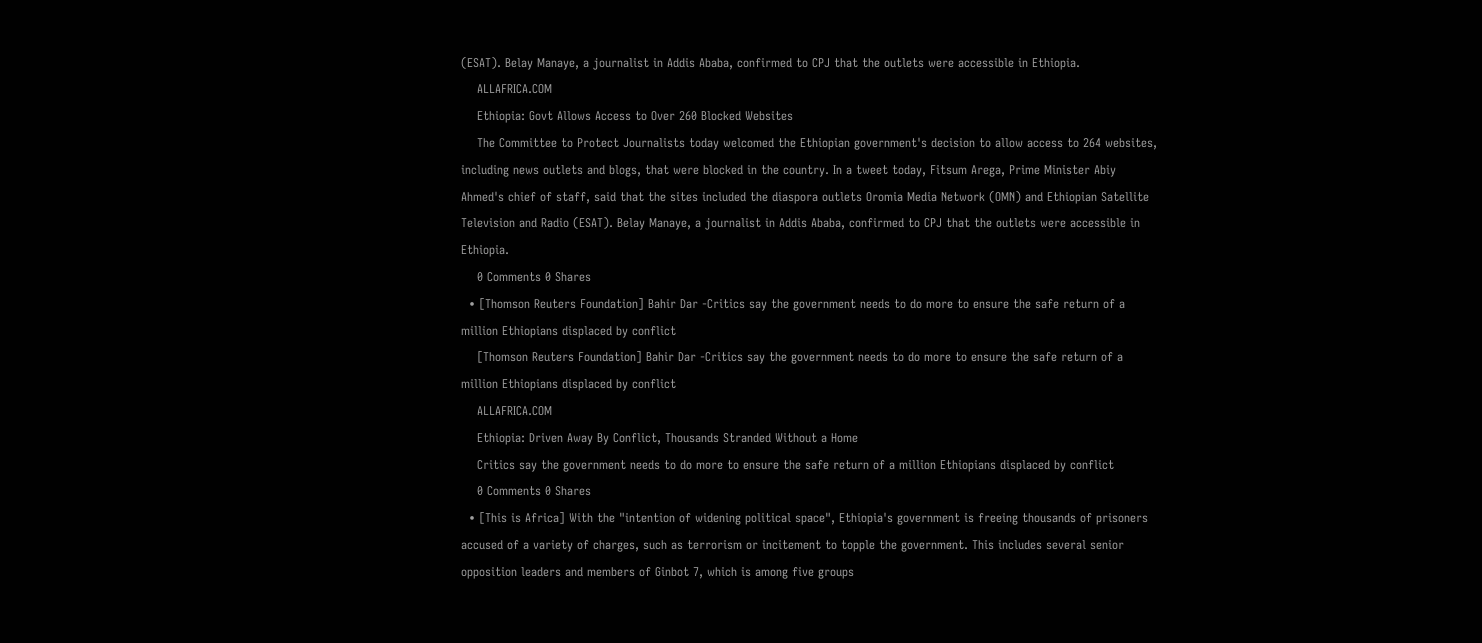(ESAT). Belay Manaye, a journalist in Addis Ababa, confirmed to CPJ that the outlets were accessible in Ethiopia.
    ALLAFRICA.COM
    Ethiopia: Govt Allows Access to Over 260 Blocked Websites
    The Committee to Protect Journalists today welcomed the Ethiopian government's decision to allow access to 264 websites, including news outlets and blogs, that were blocked in the country. In a tweet today, Fitsum Arega, Prime Minister Abiy Ahmed's chief of staff, said that the sites included the diaspora outlets Oromia Media Network (OMN) and Ethiopian Satellite Television and Radio (ESAT). Belay Manaye, a journalist in Addis Ababa, confirmed to CPJ that the outlets were accessible in Ethiopia.
    0 Comments 0 Shares
  • [Thomson Reuters Foundation] Bahir Dar -Critics say the government needs to do more to ensure the safe return of a million Ethiopians displaced by conflict
    [Thomson Reuters Foundation] Bahir Dar -Critics say the government needs to do more to ensure the safe return of a million Ethiopians displaced by conflict
    ALLAFRICA.COM
    Ethiopia: Driven Away By Conflict, Thousands Stranded Without a Home
    Critics say the government needs to do more to ensure the safe return of a million Ethiopians displaced by conflict
    0 Comments 0 Shares
  • [This is Africa] With the "intention of widening political space", Ethiopia's government is freeing thousands of prisoners accused of a variety of charges, such as terrorism or incitement to topple the government. This includes several senior opposition leaders and members of Ginbot 7, which is among five groups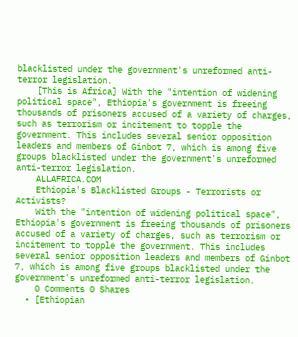blacklisted under the government's unreformed anti-terror legislation.
    [This is Africa] With the "intention of widening political space", Ethiopia's government is freeing thousands of prisoners accused of a variety of charges, such as terrorism or incitement to topple the government. This includes several senior opposition leaders and members of Ginbot 7, which is among five groups blacklisted under the government's unreformed anti-terror legislation.
    ALLAFRICA.COM
    Ethiopia's Blacklisted Groups - Terrorists or Activists?
    With the "intention of widening political space", Ethiopia's government is freeing thousands of prisoners accused of a variety of charges, such as terrorism or incitement to topple the government. This includes several senior opposition leaders and members of Ginbot 7, which is among five groups blacklisted under the government's unreformed anti-terror legislation.
    0 Comments 0 Shares
  • [Ethiopian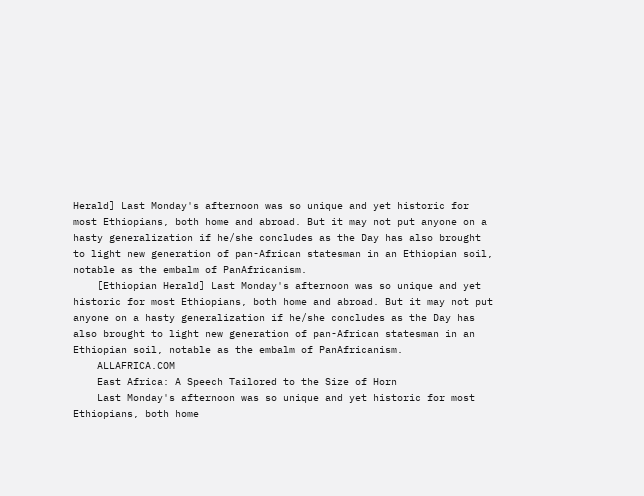Herald] Last Monday's afternoon was so unique and yet historic for most Ethiopians, both home and abroad. But it may not put anyone on a hasty generalization if he/she concludes as the Day has also brought to light new generation of pan-African statesman in an Ethiopian soil, notable as the embalm of PanAfricanism.
    [Ethiopian Herald] Last Monday's afternoon was so unique and yet historic for most Ethiopians, both home and abroad. But it may not put anyone on a hasty generalization if he/she concludes as the Day has also brought to light new generation of pan-African statesman in an Ethiopian soil, notable as the embalm of PanAfricanism.
    ALLAFRICA.COM
    East Africa: A Speech Tailored to the Size of Horn
    Last Monday's afternoon was so unique and yet historic for most Ethiopians, both home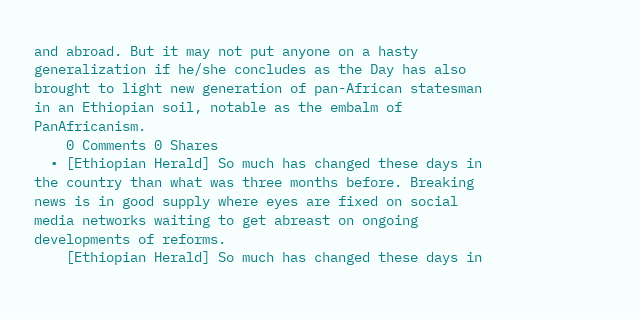and abroad. But it may not put anyone on a hasty generalization if he/she concludes as the Day has also brought to light new generation of pan-African statesman in an Ethiopian soil, notable as the embalm of PanAfricanism.
    0 Comments 0 Shares
  • [Ethiopian Herald] So much has changed these days in the country than what was three months before. Breaking news is in good supply where eyes are fixed on social media networks waiting to get abreast on ongoing developments of reforms.
    [Ethiopian Herald] So much has changed these days in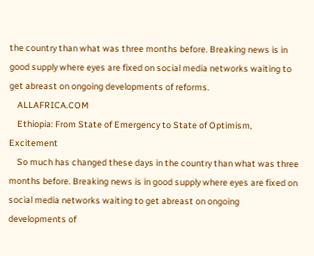the country than what was three months before. Breaking news is in good supply where eyes are fixed on social media networks waiting to get abreast on ongoing developments of reforms.
    ALLAFRICA.COM
    Ethiopia: From State of Emergency to State of Optimism, Excitement
    So much has changed these days in the country than what was three months before. Breaking news is in good supply where eyes are fixed on social media networks waiting to get abreast on ongoing developments of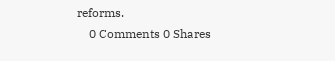reforms.
    0 Comments 0 Shares